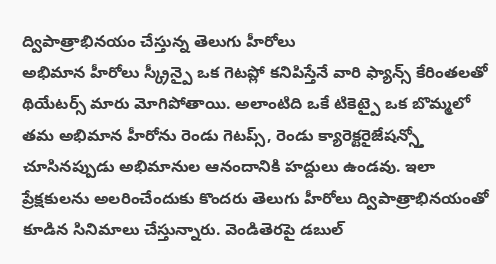ద్విపాత్రాభినయం చేస్తున్న తెలుగు హీరోలు
అభిమాన హీరోలు స్క్రీన్పై ఒక గెటప్లో కనిపిస్తేనే వారి ఫ్యాన్స్ కేరింతలతో థియేటర్స్ మారు మోగిపోతాయి. అలాంటిది ఒకే టికెట్పై ఒక బొమ్మలో తమ అభిమాన హీరోను రెండు గెటప్స్, రెండు క్యారెక్టరైజేషన్స్తో చూసినప్పుడు అభిమానుల ఆనందానికి హద్దులు ఉండవు. ఇలా ప్రేక్షకులను అలరించేందుకు కొందరు తెలుగు హీరోలు ద్విపాత్రాభినయంతో కూడిన సినిమాలు చేస్తున్నారు. వెండితెరపై డబుల్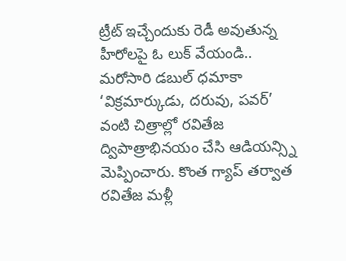ట్రీట్ ఇచ్చేందుకు రెడీ అవుతున్న హీరోలపై ఓ లుక్ వేయండి..
మరోసారి డబుల్ ధమాకా
‘విక్రమార్కుడు, దరువు, పవర్’ వంటి చిత్రాల్లో రవితేజ ద్విపాత్రాభినయం చేసి ఆడియన్స్ని మెప్పించారు. కొంత గ్యాప్ తర్వాత రవితేజ మళ్లీ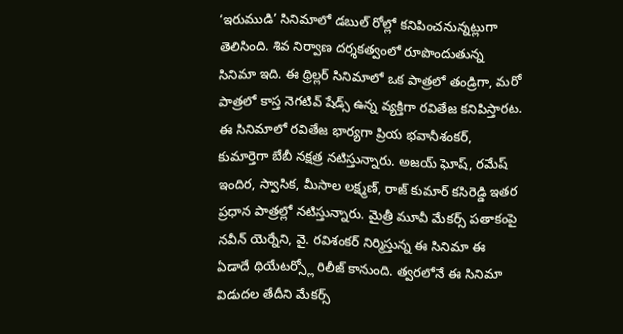‘ఇరుముడి’ సినిమాలో డబుల్ రోల్లో కనిపించనున్నట్లుగా తెలిసింది. శివ నిర్వాణ దర్శకత్వంలో రూపొందుతున్న సినిమా ఇది. ఈ థ్రిల్లర్ సినిమాలో ఒక పాత్రలో తండ్రిగా, మరో పాత్రలో కాస్త నెగటివ్ షేడ్స్ ఉన్న వ్యక్తిగా రవితేజ కనిపిస్తారట. ఈ సినిమాలో రవితేజ భార్యగా ప్రియ భవానీశంకర్, కుమార్తెగా బేబీ నక్షత్ర నటిస్తున్నారు. అజయ్ ఘోష్, రమేష్ ఇందిర, స్వాసిక, మీసాల లక్ష్మణ్, రాజ్ కుమార్ కసిరెడ్డి ఇతర ప్రధాన పాత్రల్లో నటిస్తున్నారు. మైత్రీ మూవీ మేకర్స్ పతాకంపై నవీన్ యెర్నేని, వై. రవిశంకర్ నిర్మిస్తున్న ఈ సినిమా ఈ ఏడాదే థియేటర్స్లో రిలీజ్ కానుంది. త్వరలోనే ఈ సినిమా విడుదల తేదీని మేకర్స్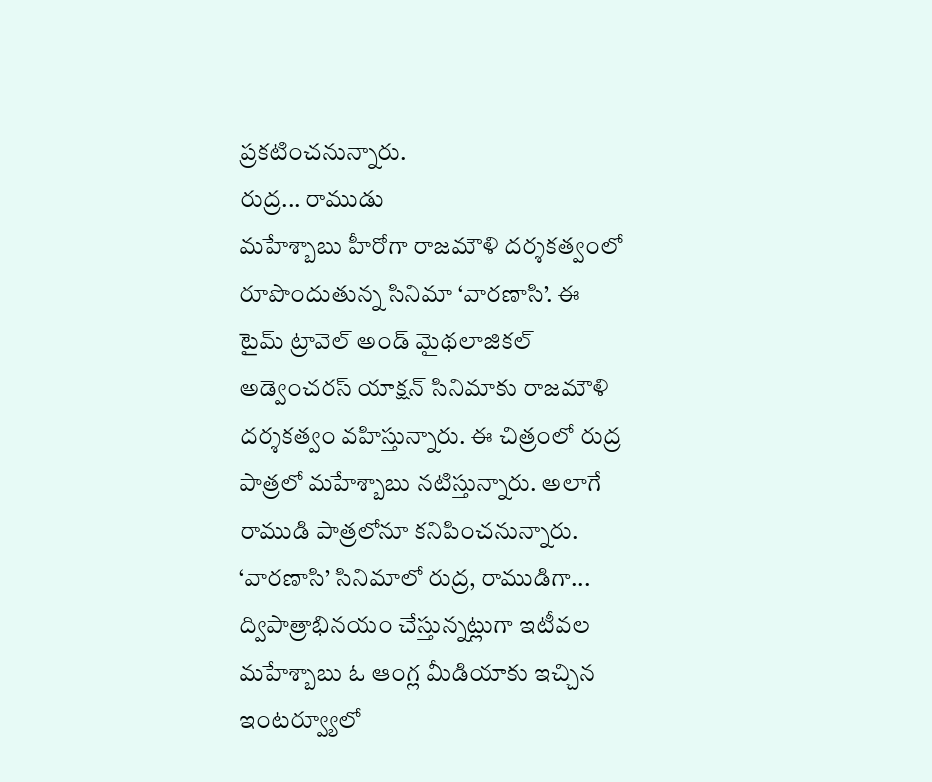ప్రకటించనున్నారు.
రుద్ర... రాముడు
మహేశ్బాబు హీరోగా రాజమౌళి దర్శకత్వంలో రూపొందుతున్న సినిమా ‘వారణాసి’. ఈ టైమ్ ట్రావెల్ అండ్ మైథలాజికల్ అడ్వెంచరస్ యాక్షన్ సినిమాకు రాజమౌళి దర్శకత్వం వహిస్తున్నారు. ఈ చిత్రంలో రుద్ర పాత్రలో మహేశ్బాబు నటిస్తున్నారు. అలాగే రాముడి పాత్రలోనూ కనిపించనున్నారు. ‘వారణాసి’ సినిమాలో రుద్ర, రాముడిగా... ద్విపాత్రాభినయం చేస్తున్నట్లుగా ఇటీవల మహేశ్బాబు ఓ ఆంగ్ల మీడియాకు ఇచ్చిన ఇంటర్వ్యూలో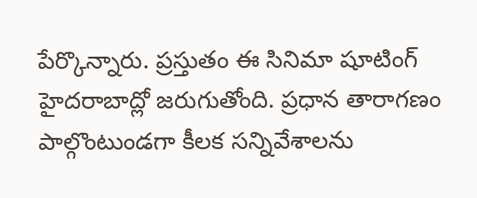పేర్కొన్నారు. ప్రస్తుతం ఈ సినిమా షూటింగ్ హైదరాబాద్లో జరుగుతోంది. ప్రధాన తారాగణం పాల్గొంటుండగా కీలక సన్నివేశాలను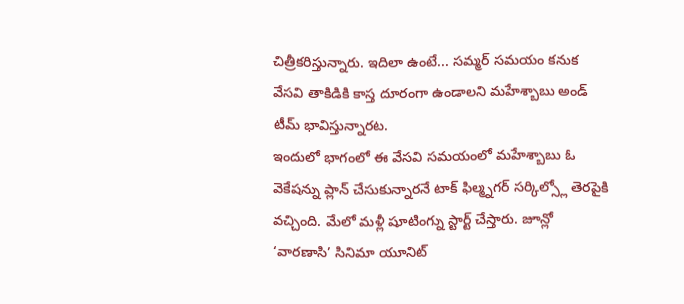చిత్రీకరిస్తున్నారు. ఇదిలా ఉంటే... సమ్మర్ సమయం కనుక వేసవి తాకిడికి కాస్త దూరంగా ఉండాలని మహేశ్బాబు అండ్ టీమ్ భావిస్తున్నారట.
ఇందులో భాగంలో ఈ వేసవి సమయంలో మహేశ్బాబు ఓ వెకేషన్ను ప్లాన్ చేసుకున్నారనే టాక్ ఫిల్మ్నగర్ సర్కిల్స్లో తెరపైకి వచ్చింది. మేలో మళ్లీ షూటింగ్ను స్టార్ట్ చేస్తారు. జూన్లో ‘వారణాసి’ సినిమా యూనిట్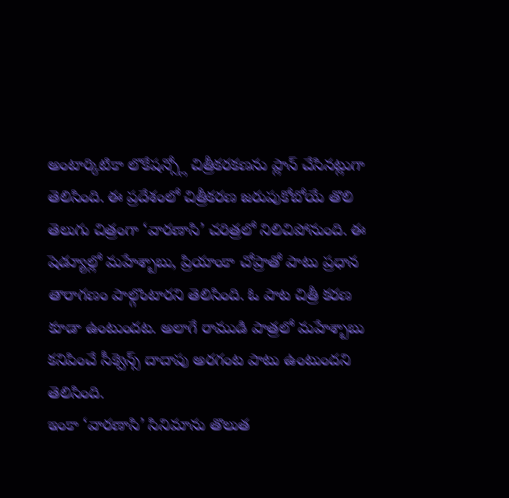అంటార్కిటికా లొకేషన్స్లో చిత్రీకరకణను ప్లాన్ చేసినట్లుగా తెలిసింది. ఈ ప్రదేశంలో చిత్రీకరణ జరుపుకోబోయే తొలి తెలుగు చిత్రంగా ‘వారణాసి’ చరిత్రలో నిలిచిపోనుంది. ఈ షెడ్యూల్లో మహేశ్బాబు, ప్రియాంకా చోప్రాతో పాటు ప్రధాన తారాగణం పాల్గొంటారని తెలిసింది. ఓ పాట చిత్రీ కరణ కూడా ఉంటుందట. అలాగే రాముడి పాత్రలో మహేశ్బాబు కనిపించే సీక్వెన్స్ దాదాపు అరగంట పాటు ఉంటుందని తెలిసింది.
ఇంకా ‘వారణాసి’ సినిమాను తొలుత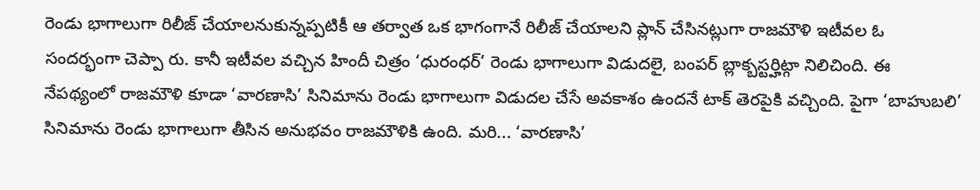రెండు భాగాలుగా రిలీజ్ చేయాలనుకున్నప్పటికీ ఆ తర్వాత ఒక భాగంగానే రిలీజ్ చేయాలని ప్లాన్ చేసినట్లుగా రాజమౌళి ఇటీవల ఓ సందర్భంగా చెప్పా రు. కానీ ఇటీవల వచ్చిన హిందీ చిత్రం ‘ధురంధర్’ రెండు భాగాలుగా విడుదలై, బంపర్ బ్లాక్బస్టర్హిట్గా నిలిచింది. ఈ నేపథ్యంలో రాజమౌళి కూడా ‘వారణాసి’ సినిమాను రెండు భాగాలుగా విడుదల చేసే అవకాశం ఉందనే టాక్ తెరపైకి వచ్చింది. పైగా ‘బాహుబలి’ సినిమాను రెండు భాగాలుగా తీసిన అనుభవం రాజమౌళికి ఉంది. మరి... ‘వారణాసి’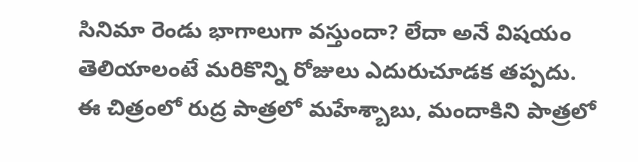సినిమా రెండు భాగాలుగా వస్తుందా? లేదా అనే విషయం తెలియాలంటే మరికొన్ని రోజులు ఎదురుచూడక తప్పదు.
ఈ చిత్రంలో రుద్ర పాత్రలో మహేశ్బాబు, మందాకిని పాత్రలో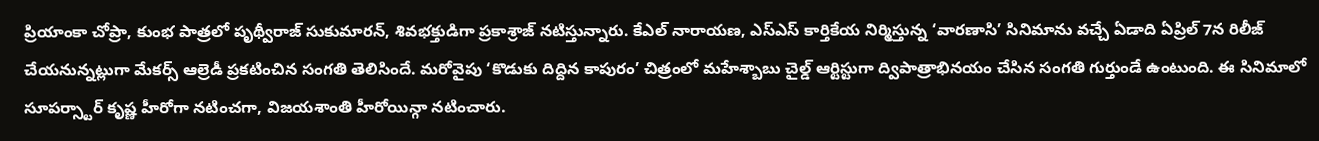ప్రియాంకా చోప్రా, కుంభ పాత్రలో పృథ్వీరాజ్ సుకుమారన్, శివభక్తుడిగా ప్రకాశ్రాజ్ నటిస్తున్నారు. కేఎల్ నారాయణ, ఎస్ఎస్ కార్తికేయ నిర్మిస్తున్న ‘వారణాసి’ సినిమాను వచ్చే ఏడాది ఏప్రిల్ 7న రిలీజ్ చేయనున్నట్లుగా మేకర్స్ ఆల్రెడీ ప్రకటించిన సంగతి తెలిసిందే. మరోవైపు ‘కొడుకు దిద్దిన కాపురం’ చిత్రంలో మహేశ్బాబు చైల్డ్ ఆర్టిస్టుగా ద్విపాత్రాభినయం చేసిన సంగతి గుర్తుండే ఉంటుంది. ఈ సినిమాలో సూపర్స్టార్ కృష్ణ హీరోగా నటించగా, విజయశాంతి హీరోయిన్గా నటించారు.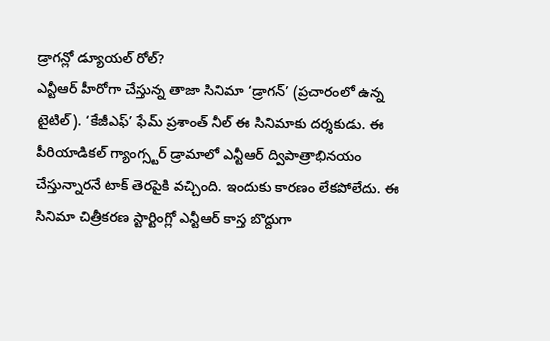డ్రాగన్లో డ్యూయల్ రోల్?
ఎన్టీఆర్ హీరోగా చేస్తున్న తాజా సినిమా ‘డ్రాగన్’ (ప్రచారంలో ఉన్న టైటిల్). ‘కేజీఎఫ్’ ఫేమ్ ప్రశాంత్ నీల్ ఈ సినిమాకు దర్శకుడు. ఈ పీరియాడికల్ గ్యాంగ్స్టర్ డ్రామాలో ఎన్టీఆర్ ద్విపాత్రాభినయం చేస్తున్నారనే టాక్ తెరపైకి వచ్చింది. ఇందుకు కారణం లేకపోలేదు. ఈ సినిమా చిత్రీకరణ స్టార్టింగ్లో ఎన్టీఆర్ కాస్త బొద్దుగా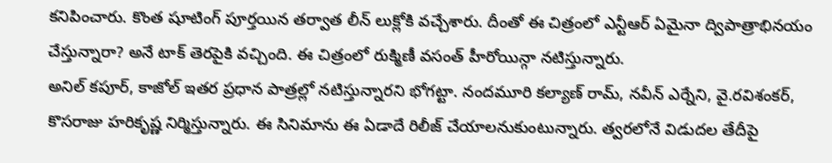కనిపించారు. కొంత షూటింగ్ పూర్తయిన తర్వాత లీన్ లుక్లోకి వచ్చేశారు. దీంతో ఈ చిత్రంలో ఎన్టీఆర్ ఏమైనా ద్విపాత్రాభినయం చేస్తున్నారా? అనే టాక్ తెరపైకి వచ్చింది. ఈ చిత్రంలో రుక్మిణీ వసంత్ హీరోయిన్గా నటిస్తున్నారు.
అనిల్ కపూర్, కాజోల్ ఇతర ప్రధాన పాత్రల్లో నటిస్తున్నారని భోగట్టా. నందమూరి కల్యాణ్ రామ్, నవీన్ ఎర్నేని, వై.రవిశంకర్, కొసరాజు హరికృష్ణ నిర్మిస్తున్నారు. ఈ సినిమాను ఈ ఏడాదే రిలీజ్ చేయాలనుకుంటున్నారు. త్వరలోనే విడుదల తేదీపై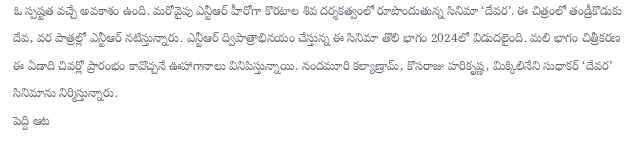ఓ స్పష్టత వచ్చే అవకాశం ఉంది. మరోవైపు ఎన్టీఆర్ హీరోగా కొరటాల శివ దర్శకత్వంలో రూపొందుతున్న సినిమా ‘దేవర’. ఈ చిత్రంలో తండ్రీకొడుకు దేవ, వర పాత్రల్లో ఎన్టీఆర్ నటిస్తున్నారు. ఎన్టీఆర్ ద్విపాత్రాభినయం చేస్తున్న ఈ సినిమా తొలి భాగం 2024లో విడుదలైంది. మలి భాగం చిత్రీకరణ ఈ ఏడాది చివర్లో ప్రారంభం కావొచ్చనే ఊహాగానాలు వినిపిస్తున్నాయి. నందమూరి కల్యాణ్రామ్, కొసరాజు హరికృష్ణ, మిక్కిలినేని సుధాకర్ ‘దేవర’ సినిమాను నిర్మిస్తున్నారు.
పెద్ది ఆట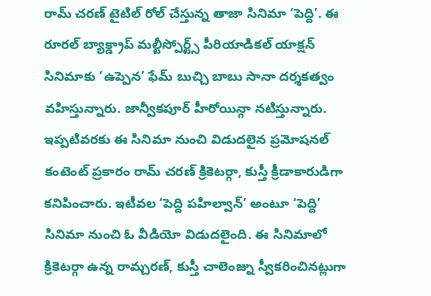రామ్ చరణ్ టైటిల్ రోల్ చేస్తున్న తాజా సినిమా ‘పెద్ది’. ఈ రూరల్ బ్యాక్డ్రాప్ మల్టీస్పోర్ట్స్ పీరియాడికల్ యాక్షన్ సినిమాకు ‘ఉప్పెన’ ఫేమ్ బుచ్చి బాబు సానా దర్శకత్వం వహిస్తున్నారు. జాన్వీకపూర్ హీరోయిన్గా నటిస్తున్నారు. ఇప్పటివరకు ఈ సినిమా నుంచి విడుదలైన ప్రమోషనల్ కంటెంట్ ప్రకారం రామ్ చరణ్ క్రికెటర్గా, కుస్తీ క్రీడాకారుడిగా కనిపించారు. ఇటీవల ‘పెద్ది పహిల్వాన్’ అంటూ ‘పెద్ది’ సినిమా నుంచి ఓ వీడియో విడుదలైంది. ఈ సినిమాలో క్రికెటర్గా ఉన్న రామ్చరణ్, కుస్తీ చాలెంజ్ను స్వీకరించినట్లుగా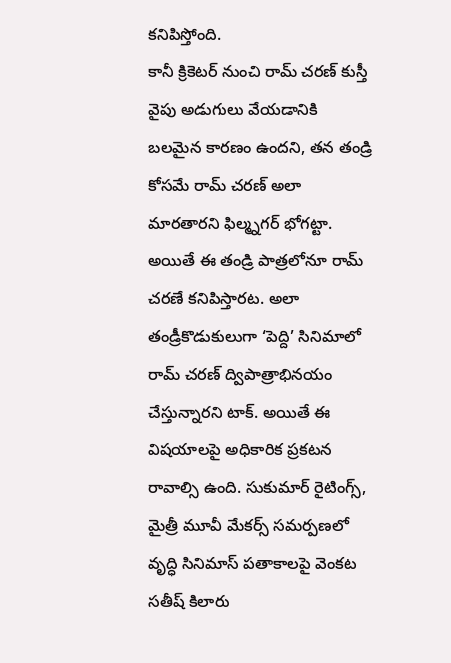కనిపిస్తోంది.
కానీ క్రికెటర్ నుంచి రామ్ చరణ్ కుస్తీ వైపు అడుగులు వేయడానికి బలమైన కారణం ఉందని, తన తండ్రి కోసమే రామ్ చరణ్ అలా మారతారని ఫిల్మ్నగర్ భోగట్టా. అయితే ఈ తండ్రి పాత్రలోనూ రామ్ చరణే కనిపిస్తారట. అలా తండ్రీకొడుకులుగా ‘పెద్ది’ సినిమాలో రామ్ చరణ్ ద్విపాత్రాభినయం చేస్తున్నారని టాక్. అయితే ఈ విషయాలపై అధికారిక ప్రకటన రావాల్సి ఉంది. సుకుమార్ రైటింగ్స్, మైత్రీ మూవీ మేకర్స్ సమర్పణలో వృద్ధి సినిమాస్ పతాకాలపై వెంకట సతీష్ కిలారు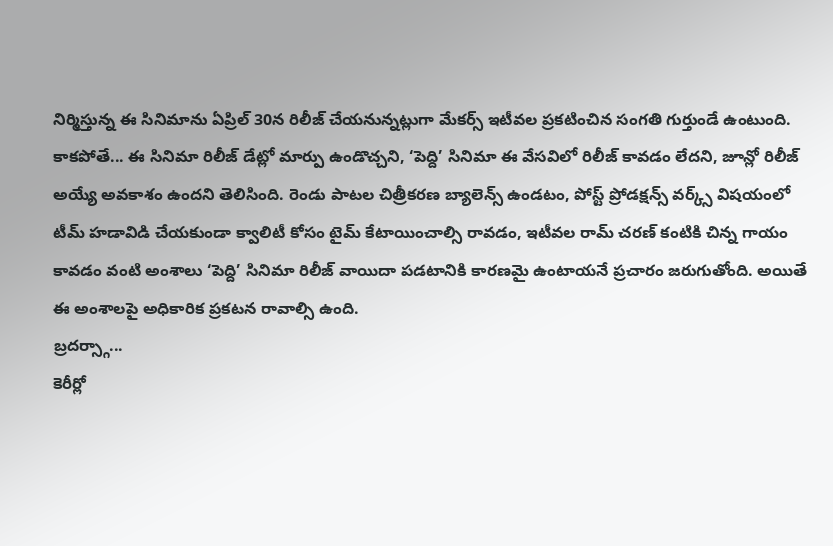నిర్మిస్తున్న ఈ సినిమాను ఏప్రిల్ 30న రిలీజ్ చేయనున్నట్లుగా మేకర్స్ ఇటీవల ప్రకటించిన సంగతి గుర్తుండే ఉంటుంది.
కాకపోతే... ఈ సినిమా రిలీజ్ డేట్లో మార్పు ఉండొచ్చని, ‘పెద్ది’ సినిమా ఈ వేసవిలో రిలీజ్ కావడం లేదని, జూన్లో రిలీజ్ అయ్యే అవకాశం ఉందని తెలిసింది. రెండు పాటల చిత్రీకరణ బ్యాలెన్స్ ఉండటం, పోస్ట్ ప్రోడక్షన్స్ వర్క్స్ విషయంలో టీమ్ హడావిడి చేయకుండా క్వాలిటీ కోసం టైమ్ కేటాయించాల్సి రావడం, ఇటీవల రామ్ చరణ్ కంటికి చిన్న గాయం కావడం వంటి అంశాలు ‘పెద్ది’ సినిమా రిలీజ్ వాయిదా పడటానికి కారణమై ఉంటాయనే ప్రచారం జరుగుతోంది. అయితే ఈ అంశాలపై అధికారిక ప్రకటన రావాల్సి ఉంది.
బ్రదర్స్గా...
కెరీర్లో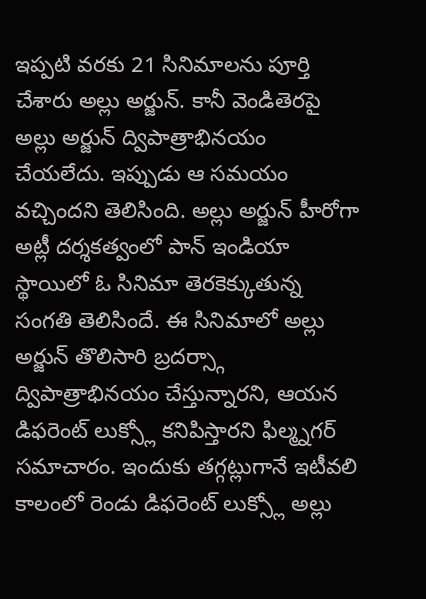ఇప్పటి వరకు 21 సినిమాలను పూర్తి చేశారు అల్లు అర్జున్. కానీ వెండితెరపై అల్లు అర్జున్ ద్విపాత్రాభినయం చేయలేదు. ఇప్పుడు ఆ సమయం వచ్చిందని తెలిసింది. అల్లు అర్జున్ హీరోగా అట్లీ దర్శకత్వంలో పాన్ ఇండియా స్థాయిలో ఓ సినిమా తెరకెక్కుతున్న సంగతి తెలిసిందే. ఈ సినిమాలో అల్లు అర్జున్ తొలిసారి బ్రదర్స్గా ద్విపాత్రాభినయం చేస్తున్నారని, ఆయన డిఫరెంట్ లుక్స్లో కనిపిస్తారని ఫిల్మ్నగర్ సమాచారం. ఇందుకు తగ్గట్లుగానే ఇటీవలి కాలంలో రెండు డిఫరెంట్ లుక్స్లో అల్లు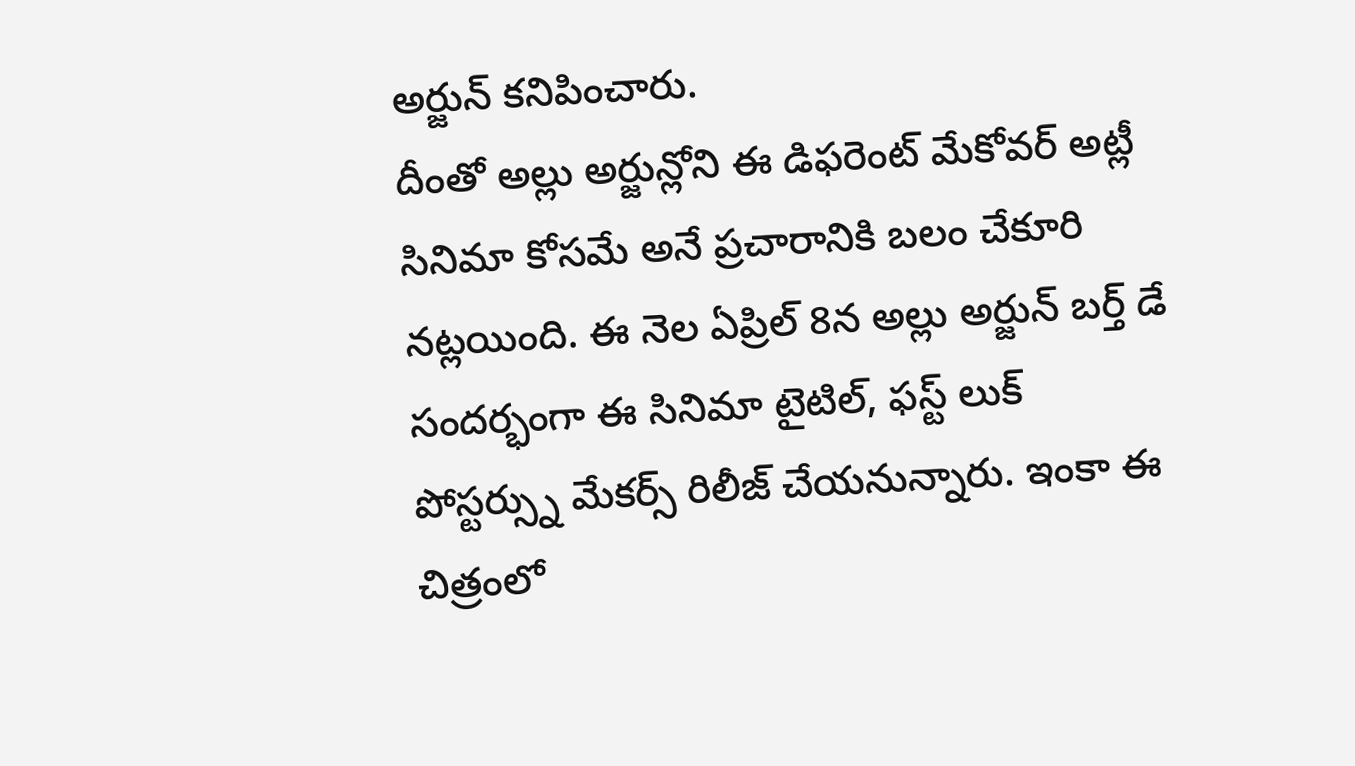అర్జున్ కనిపించారు.
దీంతో అల్లు అర్జున్లోని ఈ డిఫరెంట్ మేకోవర్ అట్లీ సినిమా కోసమే అనే ప్రచారానికి బలం చేకూరి నట్లయింది. ఈ నెల ఏప్రిల్ 8న అల్లు అర్జున్ బర్త్ డే సందర్భంగా ఈ సినిమా టైటిల్, ఫస్ట్ లుక్ పోస్టర్స్ను మేకర్స్ రిలీజ్ చేయనున్నారు. ఇంకా ఈ చిత్రంలో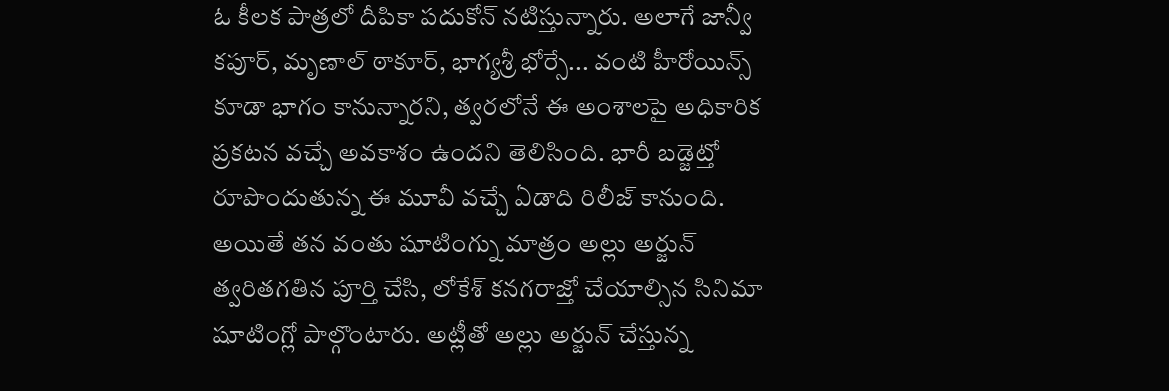ఓ కీలక పాత్రలో దీపికా పదుకోన్ నటిస్తున్నారు. అలాగే జాన్వీ కపూర్, మృణాల్ ఠాకూర్, భాగ్యశ్రీ భోర్సే... వంటి హీరోయిన్స్ కూడా భాగం కానున్నారని, త్వరలోనే ఈ అంశాలపై అధికారిక ప్రకటన వచ్చే అవకాశం ఉందని తెలిసింది. భారీ బడ్జెట్తో రూపొందుతున్న ఈ మూవీ వచ్చే ఏడాది రిలీజ్ కానుంది.
అయితే తన వంతు షూటింగ్ను మాత్రం అల్లు అర్జున్ త్వరితగతిన పూర్తి చేసి, లోకేశ్ కనగరాజ్తో చేయాల్సిన సినిమా షూటింగ్లో పాల్గొంటారు. అట్లీతో అల్లు అర్జున్ చేస్తున్న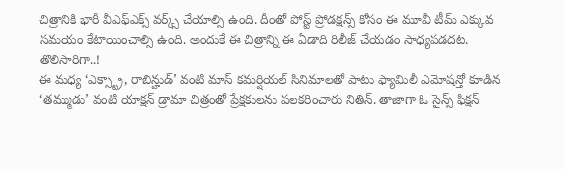చిత్రానికి భారీ వీఎఫ్ఎక్స్ వర్క్స్ చేయాల్సి ఉంది. దీంతో పోస్ట్ ప్రోడక్షన్స్ కోసం ఈ మూవీ టీమ్ ఎక్కువ సమయం కేటాయించాల్సి ఉంది. అందుకే ఈ చిత్రాన్ని ఈ ఏడాది రిలీజ్ చేయడం సాధ్యపడదట.
తొలిసారిగా..!
ఈ మధ్య ‘ఎక్స్ట్రా, రాబిన్హుడ్’ వంటి మాస్ కమర్షియల్ సినిమాలతో పాటు ఫ్యామిలీ ఎమోషన్తో కూడిన ‘తమ్ముడు’ వంటి యాక్షన్ డ్రామా చిత్రంతో ప్రేక్షకులను పలకరించారు నితిన్. తాజాగా ఓ సైన్స్ ఫిక్షన్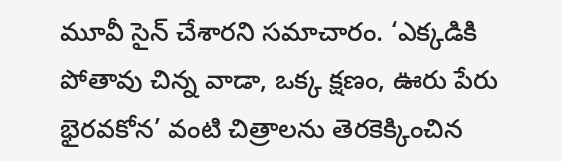మూవీ సైన్ చేశారని సమాచారం. ‘ఎక్కడికి పోతావు చిన్న వాడా, ఒక్క క్షణం, ఊరు పేరు భైరవకోన’ వంటి చిత్రాలను తెరకెక్కించిన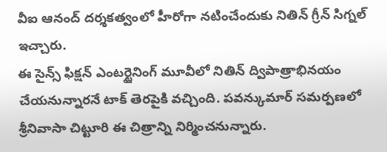వీఐ ఆనంద్ దర్శకత్వంలో హీరోగా నటించేందుకు నితిన్ గ్రీన్ సిగ్నల్ ఇచ్చారు.
ఈ సైన్స్ ఫిక్షన్ ఎంటర్టైనింగ్ మూవీలో నితిన్ ద్విపాత్రాభినయం చేయనున్నారనే టాక్ తెరపైకి వచ్చింది. పవన్కుమార్ సమర్పణలో శ్రీనివాసా చిట్టూరి ఈ చిత్రాన్ని నిర్మించనున్నారు.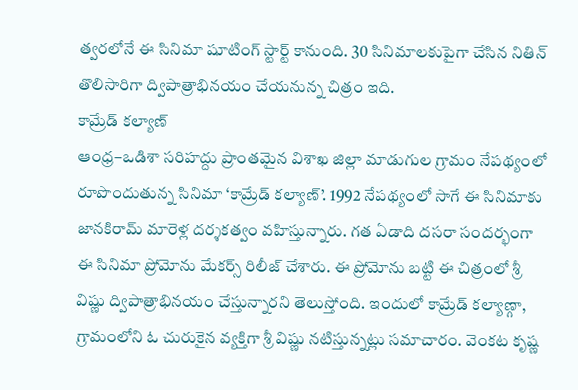త్వరలోనే ఈ సినిమా షూటింగ్ స్టార్ట్ కానుంది. 30 సినిమాలకుపైగా చేసిన నితిన్ తొలిసారిగా ద్విపాత్రాభినయం చేయనున్న చిత్రం ఇది.
కామ్రేడ్ కల్యాణ్
ఆంధ్ర–ఒడిశా సరిహద్దు ప్రాంతమైన విశాఖ జిల్లా మాడుగుల గ్రామం నేపథ్యంలో రూపొందుతున్న సినిమా ‘కామ్రేడ్ కల్యాణ్’. 1992 నేపథ్యంలో సాగే ఈ సినిమాకు జానకిరామ్ మారెళ్ల దర్శకత్వం వహిస్తున్నారు. గత ఏడాది దసరా సందర్భంగా ఈ సినిమా ప్రోమోను మేకర్స్ రిలీజ్ చేశారు. ఈ ప్రోమోను బట్టి ఈ చిత్రంలో శ్రీ విష్ణు ద్విపాత్రాభినయం చేస్తున్నారని తెలుస్తోంది. ఇందులో కామ్రేడ్ కల్యాణ్గా, గ్రామంలోని ఓ చురుకైన వ్యక్తిగా శ్రీ విష్ణు నటిస్తున్నట్లు సమాచారం. వెంకట కృష్ణ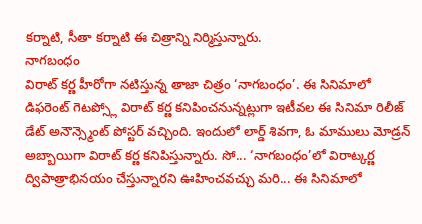కర్నాటి, సీతా కర్నాటి ఈ చిత్రాన్ని నిర్మిస్తున్నారు.
నాగబంధం
విరాట్ కర్ణ హీరోగా నటిస్తున్న తాజా చిత్రం ‘నాగబంధం’. ఈ సినిమాలో డిఫరెంట్ గెటప్స్లో విరాట్ కర్ణ కనిపించనున్నట్లుగా ఇటీవల ఈ సినిమా రిలీజ్ డేట్ అనౌన్స్మెంట్ పోస్టర్ వచ్చింది. ఇందులో లార్డ్ శివగా, ఓ మాములు మోడ్రన్ అబ్బాయిగా విరాట్ కర్ణ కనిపిస్తున్నారు. సో... ‘నాగబంధం’లో విరాట్కర్ణ ద్విపాత్రాభినయం చేస్తున్నారని ఊహించవచ్చు మరి... ఈ సినిమాలో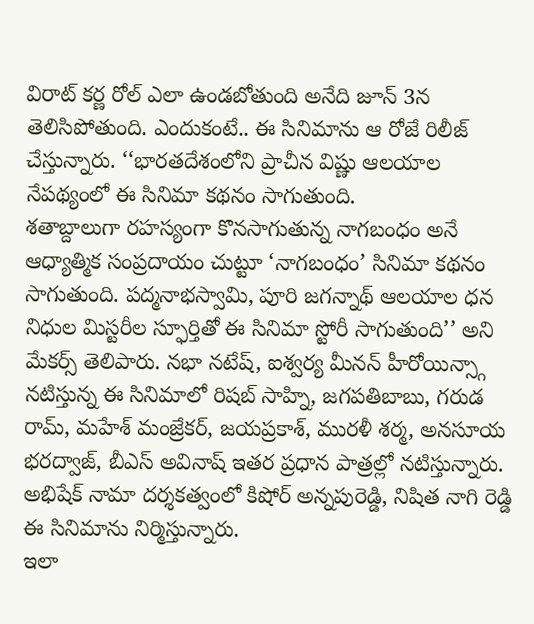విరాట్ కర్ణ రోల్ ఎలా ఉండబోతుంది అనేది జూన్ 3న తెలిసిపోతుంది. ఎందుకంటే.. ఈ సినిమాను ఆ రోజే రిలీజ్ చేస్తున్నారు. ‘‘భారతదేశంలోని ప్రాచీన విష్ణు ఆలయాల నేపథ్యంలో ఈ సినిమా కథనం సాగుతుంది.
శతాబ్దాలుగా రహస్యంగా కొనసాగుతున్న నాగబంధం అనే ఆధ్యాత్మిక సంప్రదాయం చుట్టూ ‘నాగబంధం’ సినిమా కథనం సాగుతుంది. పద్మనాభస్వామి, పూరి జగన్నాథ్ ఆలయాల ధన నిధుల మిస్టరీల స్ఫూర్తితో ఈ సినిమా స్టోరీ సాగుతుంది’’ అని మేకర్స్ తెలిపారు. నభా నటేష్, ఐశ్వర్య మీనన్ హీరోయిన్స్గా నటిస్తున్న ఈ సినిమాలో రిషబ్ సాహ్ని, జగపతిబాబు, గరుడ రామ్, మహేశ్ మంజ్రేకర్, జయప్రకాశ్, మురళీ శర్మ, అనసూయ భరద్వాజ్, బీఎస్ అవినాష్ ఇతర ప్రధాన పాత్రల్లో నటిస్తున్నారు. అభిషేక్ నామా దర్శకత్వంలో కిషోర్ అన్నపురెడ్డి, నిషిత నాగి రెడ్డి ఈ సినిమాను నిర్మిస్తున్నారు.
ఇలా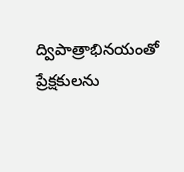ద్విపాత్రాభినయంతో ప్రేక్షకులను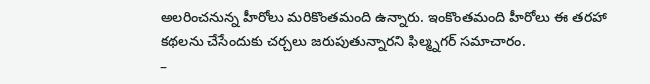అలరించనున్న హీరోలు మరికొంతమంది ఉన్నారు. ఇంకొంతమంది హీరోలు ఈ తరహా కథలను చేసేందుకు చర్చలు జరుపుతున్నారని ఫిల్మ్నగర్ సమాచారం.
–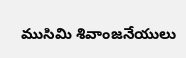ముసిమి శివాంజనేయులు